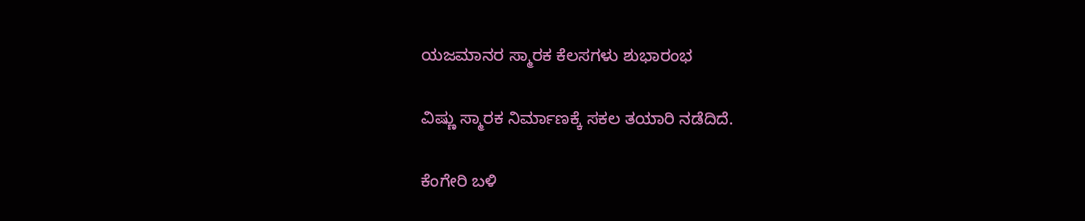ಯಜಮಾನರ ಸ್ಮಾರಕ ಕೆಲಸಗಳು ಶುಭಾರಂಭ

ವಿಷ್ಣು ಸ್ಮಾರಕ ನಿರ್ಮಾಣಕ್ಕೆ ಸಕಲ ತಯಾರಿ ನಡೆದಿದೆ.

ಕೆಂಗೇರಿ ಬಳಿ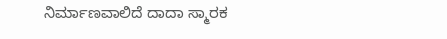ನಿರ್ಮಾಣವಾಲಿದೆ ದಾದಾ ಸ್ಮಾರಕ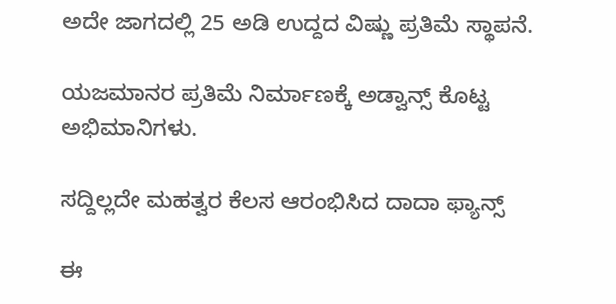ಅದೇ ಜಾಗದಲ್ಲಿ 25 ಅಡಿ ಉದ್ದದ ವಿಷ್ಣು ಪ್ರತಿಮೆ ಸ್ಥಾಪನೆ.

ಯಜಮಾನರ ಪ್ರತಿಮೆ ನಿರ್ಮಾಣಕ್ಕೆ ಅಡ್ವಾನ್ಸ್ ಕೊಟ್ಟ ಅಭಿಮಾನಿಗಳು.

ಸದ್ದಿಲ್ಲದೇ ಮಹತ್ವರ ಕೆಲಸ ಆರಂಭಿಸಿದ ದಾದಾ ಫ್ಯಾನ್ಸ್

ಈ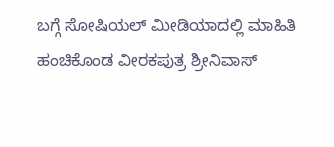ಬಗ್ಗೆ ಸೋಷಿಯಲ್ ಮೀಡಿಯಾದಲ್ಲಿ ಮಾಹಿತಿ ಹಂಚಿಕೊಂಡ ವೀರಕಪುತ್ರ ಶ್ರೀನಿವಾಸ್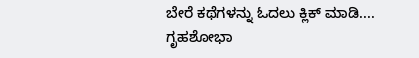ಬೇರೆ ಕಥೆಗಳನ್ನು ಓದಲು ಕ್ಲಿಕ್ ಮಾಡಿ....
ಗೃಹಶೋಭಾ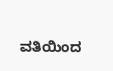ವತಿಯಿಂದ